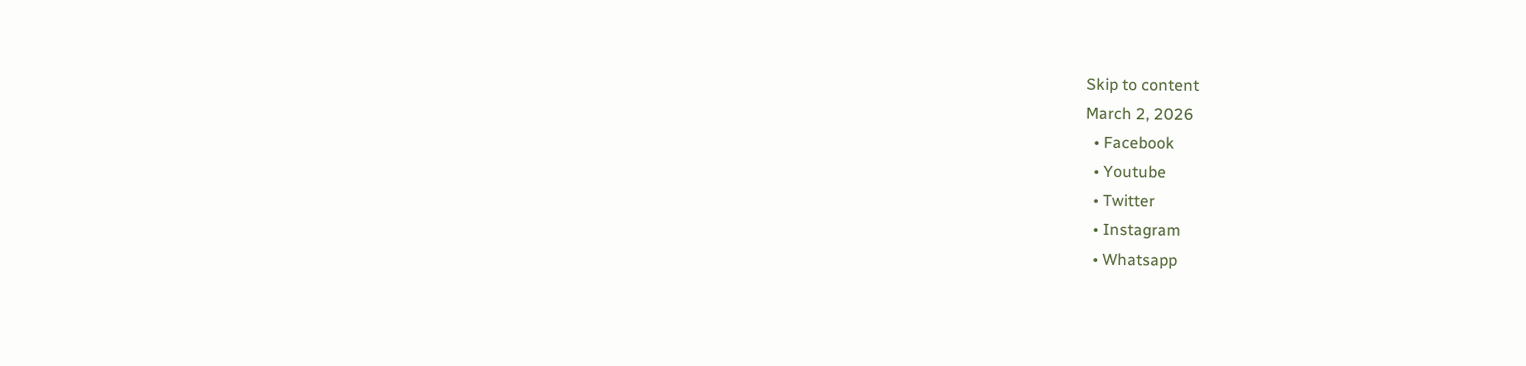Skip to content
March 2, 2026
  • Facebook
  • Youtube
  • Twitter
  • Instagram
  • Whatsapp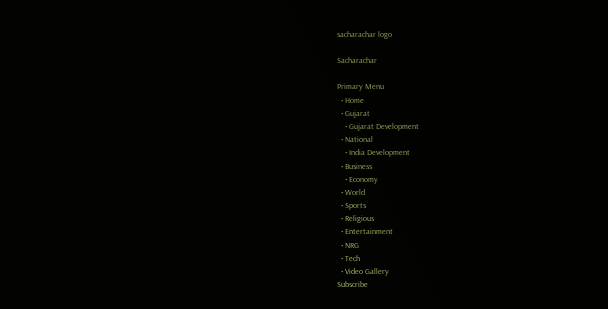sacharachar logo

Sacharachar

Primary Menu
  • Home
  • Gujarat
    • Gujarat Development
  • National
    • India Development
  • Business
    • Economy
  • World
  • Sports
  • Religious
  • Entertainment
  • NRG
  • Tech
  • Video Gallery
Subscribe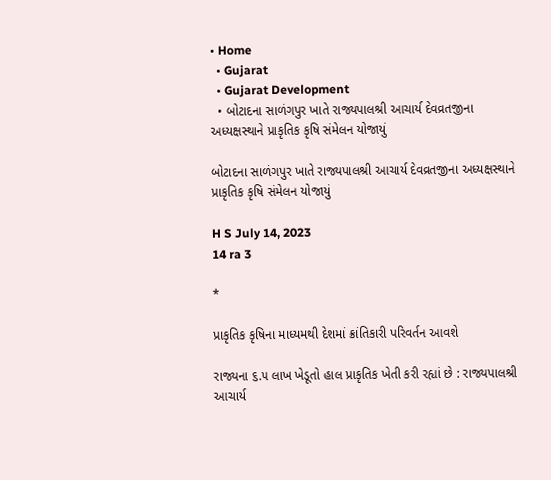• Home
  • Gujarat
  • Gujarat Development
  • બોટાદના સાળંગપુર ખાતે રાજ્યપાલશ્રી આચાર્ય દેવવ્રતજીના અધ્યક્ષસ્થાને પ્રાકૃતિક કૃષિ સંમેલન યોજાયું

બોટાદના સાળંગપુર ખાતે રાજ્યપાલશ્રી આચાર્ય દેવવ્રતજીના અધ્યક્ષસ્થાને પ્રાકૃતિક કૃષિ સંમેલન યોજાયું

H S July 14, 2023
14 ra 3

*

પ્રાકૃતિક કૃષિના માધ્યમથી દેશમાં ક્રાંતિકારી પરિવર્તન આવશે

રાજ્યના ૬.૫ લાખ ખેડૂતો હાલ પ્રાકૃતિક ખેતી કરી રહ્યાં છે : રાજ્યપાલશ્રી આચાર્ય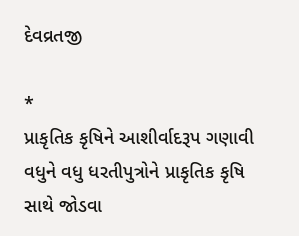દેવવ્રતજી

*
પ્રાકૃતિક કૃષિને આશીર્વાદરૂપ ગણાવી વધુને વધુ ધરતીપુત્રોને પ્રાકૃતિક કૃષિ સાથે જોડવા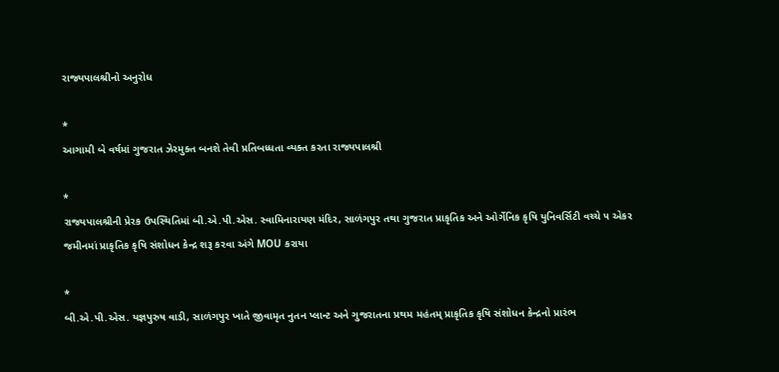રાજ્યપાલશ્રીનો અનુરોધ

*
આગામી બે વર્ષમાં ગુજરાત ઝેરમુક્ત બનશે તેવી પ્રતિબધ્ધતા વ્યક્ત કરતા રાજ્યપાલશ્રી

*
રાજ્યપાલશ્રીની પ્રેરક ઉપસ્થિતિમાં બી.એ.પી.એસ. સ્વામિનારાયણ મંદિર, સાળંગપુર તથા ગુજરાત પ્રાકૃતિક અને ઓર્ગેનિક કૃષિ યુનિવર્સિટી વચ્ચે ૫ એકર જમીનમાં પ્રાકૃતિક કૃષિ સંશોધન કેન્દ્ર શરૂ કરવા અંગે MOU કરાયા

*
બી.એ.પી.એસ. યજ્ઞપુરુષ વાડી, સાળંગપુર ખાતે જીવામૃત નુતન પ્લાન્ટ અને ગુજરાતના પ્રથમ મહંતમ્ પ્રાકૃતિક કૃષિ સંશોધન કેન્દ્રનો પ્રારંભ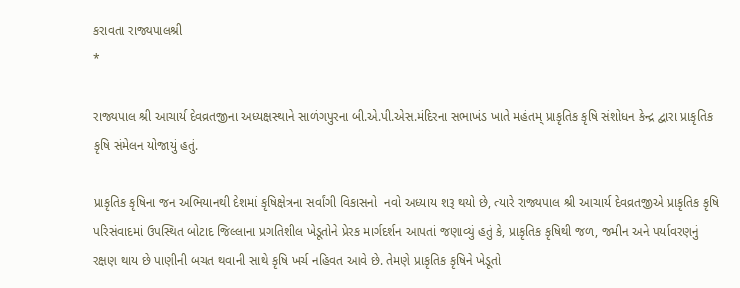કરાવતા રાજ્યપાલશ્રી
*

રાજ્યપાલ શ્રી આચાર્ય દેવવ્રતજીના અધ્યક્ષસ્થાને સાળંગપુરના બી.એ.પી.એસ.મંદિરના સભાખંડ ખાતે મહંતમ્ પ્રાકૃતિક કૃષિ સંશોધન કેન્દ્ર દ્વારા પ્રાકૃતિક કૃષિ સંમેલન યોજાયું હતું.

પ્રાકૃતિક કૃષિના જન અભિયાનથી દેશમાં કૃષિક્ષેત્રના સર્વાંગી વિકાસનો  નવો અધ્યાય શરૂ થયો છે, ત્યારે રાજ્યપાલ શ્રી આચાર્ય દેવવ્રતજીએ પ્રાકૃતિક કૃષિ પરિસંવાદમાં ઉપસ્થિત બોટાદ જિલ્લાના પ્રગતિશીલ ખેડૂતોને પ્રેરક માર્ગદર્શન આપતાં જણાવ્યું હતું કે, પ્રાકૃતિક કૃષિથી જળ, જમીન અને પર્યાવરણનું રક્ષણ થાય છે પાણીની બચત થવાની સાથે કૃષિ ખર્ચ નહિવત આવે છે. તેમણે પ્રાકૃતિક કૃષિને ખેડૂતો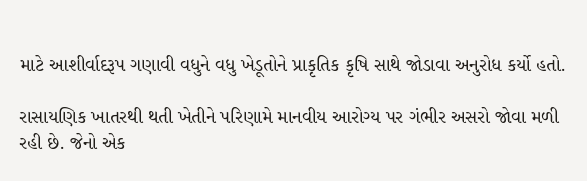માટે આશીર્વાદરૂપ ગણાવી વધુને વધુ ખેડૂતોને પ્રાકૃતિક કૃષિ સાથે જોડાવા અનુરોધ કર્યો હતો.

રાસાયણિક ખાતરથી થતી ખેતીને પરિણામે માનવીય આરોગ્ય પર ગંભીર અસરો જોવા મળી રહી છે. જેનો એક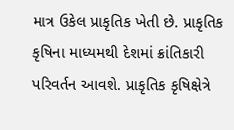માત્ર ઉકેલ પ્રાકૃતિક ખેતી છે. પ્રાકૃતિક  કૃષિના માધ્યમથી દેશમાં ક્રાંતિકારી પરિવર્તન આવશે. પ્રાકૃતિક કૃષિક્ષેત્રે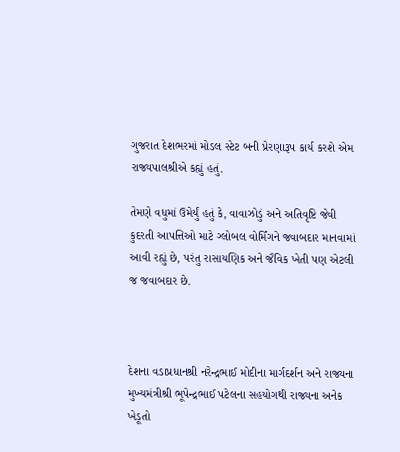ગુજરાત દેશભરમાં મોડલ સ્ટેટ બની પ્રેરણારૂપ કાર્ય કરશે એમ રાજ્યપાલશ્રીએ કહ્યું હતું.

તેમણે વધુમાં ઉમેર્યું હતું કે, વાવાઝોડું અને અતિવૃષ્ટિ જેવી કુદરતી આપત્તિઓ માટે ગ્લોબલ વોર્મિંગને જવાબદાર માનવામાં આવી રહ્યું છે, પરંતુ રાસાયણિક અને જૈવિક ખેતી પણ એટલી જ જવાબદાર છે.



દેશના વડાપ્રધાનશ્રી નરેન્દ્રભાઈ મોદીના માર્ગદર્શન અને રાજ્યના મુખ્યમંત્રીશ્રી ભૂપેન્દ્રભાઈ પટેલના સહયોગથી રાજ્યના અનેક ખેડૂતો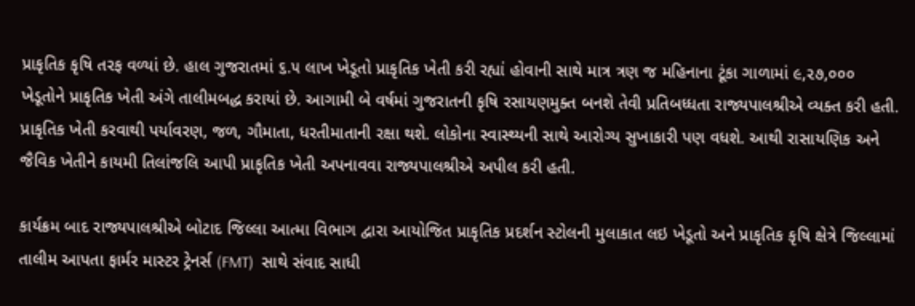પ્રાકૃતિક કૃષિ તરફ વળ્યાં છે. હાલ ગુજરાતમાં ૬.૫ લાખ ખેડૂતો પ્રાકૃતિક ખેતી કરી રહ્યાં હોવાની સાથે માત્ર ત્રણ જ મહિનાના ટૂંકા ગાળામાં ૯,૨૭,૦૦૦ ખેડૂતોને પ્રાકૃતિક ખેતી અંગે તાલીમબદ્ધ કરાયાં છે. આગામી બે વર્ષમાં ગુજરાતની કૃષિ રસાયણમુક્ત બનશે તેવી પ્રતિબધ્ધતા રાજ્યપાલશ્રીએ વ્યક્ત કરી હતી. પ્રાકૃતિક ખેતી કરવાથી પર્યાવરણ, જળ, ગૌમાતા, ધરતીમાતાની રક્ષા થશે. લોકોના સ્વાસ્થ્યની સાથે આરોગ્ય સુખાકારી પણ વધશે. આથી રાસાયણિક અને જૈવિક ખેતીને કાયમી તિલાંજલિ આપી પ્રાકૃતિક ખેતી અપનાવવા રાજ્યપાલશ્રીએ અપીલ કરી હતી.

કાર્યક્રમ બાદ રાજ્યપાલશ્રીએ બોટાદ જિલ્લા આત્મા વિભાગ દ્વારા આયોજિત પ્રાકૃતિક પ્રદર્શન સ્ટોલની મુલાકાત લઇ ખેડૂતો અને પ્રાકૃતિક કૃષિ ક્ષેત્રે જિલ્લામાં તાલીમ આપતા ફાર્મર માસ્ટર ટ્રેનર્સ (FMT)  સાથે સંવાદ સાધી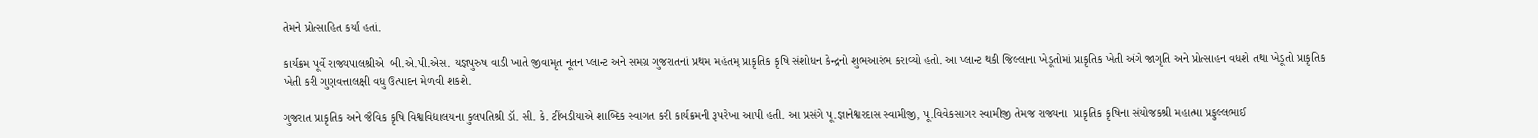તેમને પ્રોત્સાહિત કર્યાં હતાં.

કાર્યક્રમ પૂર્વે રાજ્યપાલશ્રીએ  બી.એ.પી.એસ. યજ્ઞપુરુષ વાડી ખાતે જીવામૃત નૂતન પ્લાન્ટ અને સમગ્ર ગુજરાતનાં પ્રથમ મહંતમ્ પ્રાકૃતિક કૃષિ સંશોધન કેન્દ્રનો શુભઆરંભ કરાવ્યો હતો. આ પ્લાન્ટ થકી જિલ્લાના ખેડૂતોમાં પ્રાકૃતિક ખેતી અંગે જાગૃતિ અને પ્રોત્સાહન વધશે તથા ખેડૂતો પ્રાકૃતિક ખેતી કરી ગુણવત્તાલક્ષી વધુ ઉત્પાદન મેળવી શકશે.

ગુજરાત પ્રાકૃતિક અને જૈવિક કૃષિ વિશ્વવિદ્યાલયના કુલપતિશ્રી ડૉ. સી. કે. ટીંબડીયાએ શાબ્દિક સ્વાગત કરી કાર્યક્રમની રૂપરેખા આપી હતી. આ પ્રસંગે પૂ.જ્ઞાનેશ્વરદાસ સ્વામીજી, પૂ.વિવેકસાગર સ્વામીજી તેમજ રાજ્યના  પ્રાકૃતિક કૃષિના સંયોજકશ્રી મહાત્મા પ્રફુલ્લભાઈ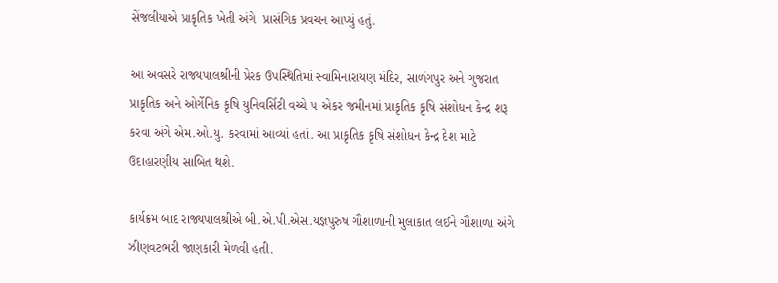સેંજલીયાએ પ્રાકૃતિક ખેતી અંગે  પ્રાસંગિક પ્રવચન આપ્યું હતું.

આ અવસરે રાજ્યપાલશ્રીની પ્રેરક ઉપસ્થિતિમાં સ્વામિનારાયણ મંદિર, સાળંગપુર અને ગુજરાત પ્રાકૃતિક અને ઓર્ગેનિક કૃષિ યુનિવર્સિટી વચ્ચે ૫ એકર જમીનમાં પ્રાકૃતિક કૃષિ સંશોધન કેન્દ્ર શરૂ કરવા અંગે એમ.ઓ.યુ. કરવામાં આવ્યાં હતાં. આ પ્રાકૃતિક કૃષિ સંશોધન કેન્દ્ર દેશ માટે ઉદાહારણીય સાબિત થશે.

કાર્યક્રમ બાદ રાજ્યપાલશ્રીએ બી.એ.પી.એસ.યજ્ઞપુરુષ ગૌશાળાની મુલાકાત લઈને ગૌશાળા અંગે ઝીણવટભરી જાણકારી મેળવી હતી.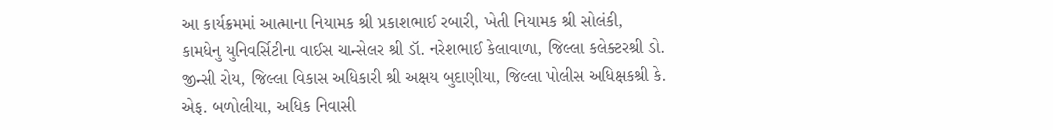આ કાર્યક્રમમાં આત્માના નિયામક શ્રી પ્રકાશભાઈ રબારી, ખેતી નિયામક શ્રી સોલંકી, કામધેનુ યુનિવર્સિટીના વાઈસ ચાન્સેલર શ્રી ડૉ. નરેશભાઈ કેલાવાળા, જિલ્લા કલેક્ટરશ્રી ડો. જીન્સી રોય, જિલ્લા વિકાસ અધિકારી શ્રી અક્ષય બુદાણીયા, જિલ્લા પોલીસ અધિક્ષકશ્રી કે. એફ. બળોલીયા, અધિક નિવાસી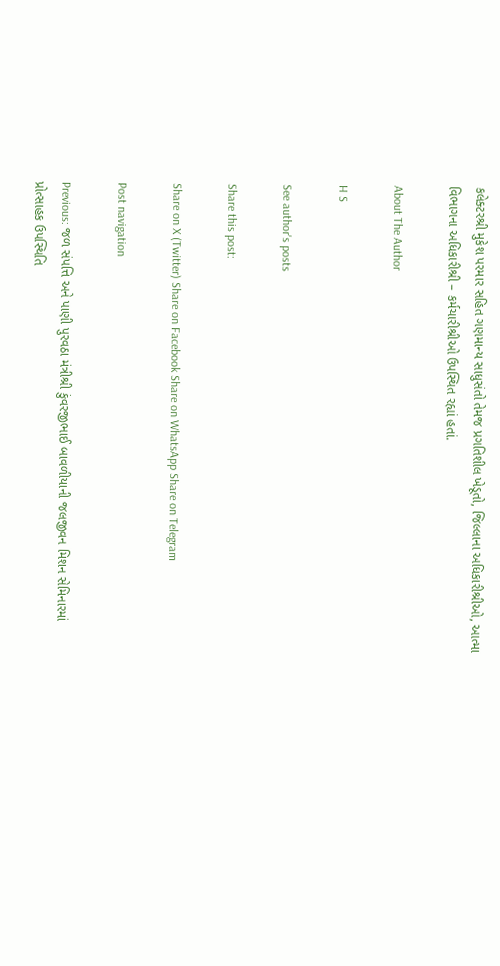કલેક્ટરશ્રી મુકેશ પરમાર સહિત ગણમાન્ય સાધુસંતો તેમજ પ્રગતિશીલ ખેડૂતો, જિલ્લાના અધિકારીશ્રીઓ, આત્મા વિભાગના અધિકારીશ્રી – કર્મચારીશ્રીઓ ઉપસ્થિત રહ્યાં હતાં.

About The Author

H S

See author's posts

Share this post:

Share on X (Twitter) Share on Facebook Share on WhatsApp Share on Telegram

Post navigation

Previous: જળ સંપત્તિ અને પાણી પુરવઠા મંત્રીશ્રી કુંવરજીભાઈ બાવળીયાની જલજીવન મિશન સેમિનારમાં પ્રોત્સાહક ઉપસ્થિતિ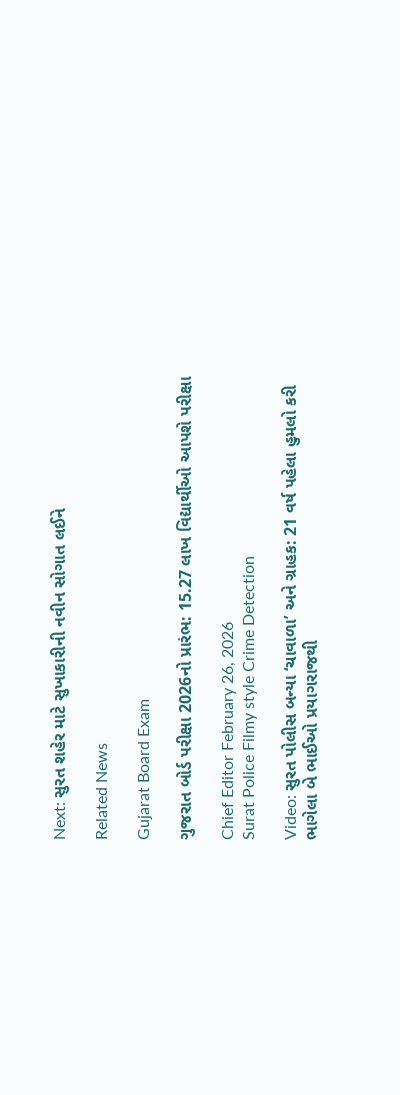Next: સુરત શહેર માટે સુખાકારીની નવીન સોગાત લઈને

Related News

Gujarat Board Exam

ગુજરાત બોર્ડ પરીક્ષા 2026નો પ્રારંભ: 15.27 લાખ વિદ્યાર્થીઓ આપશે પરીક્ષા

Chief Editor February 26, 2026
Surat Police Filmy style Crime Detection

Video: સુરત પોલીસ બન્યા ‘ચાવાળા’ અને ગ્રાહક: 21 વર્ષ પહેલા હુમલો કરી ભાગેલા બે ભાઈઓ પ્રયાગરાજથી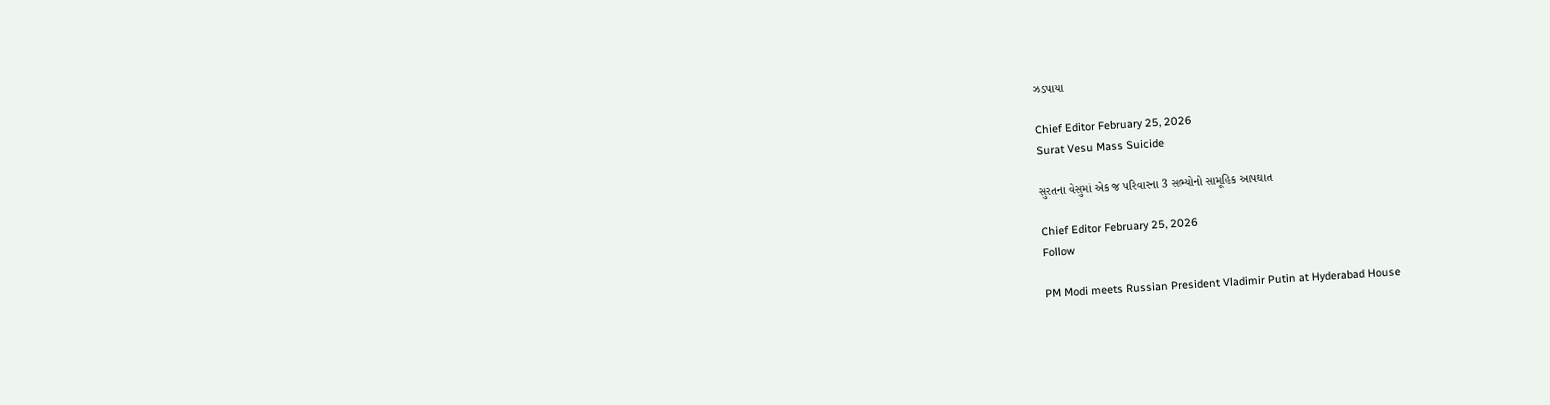ઝડપાયા

Chief Editor February 25, 2026
Surat Vesu Mass Suicide

સુરતના વેસુમાં એક જ પરિવારના 3 સભ્યોનો સામૂહિક આપઘાત

Chief Editor February 25, 2026
Follow

PM Modi meets Russian President Vladimir Putin at Hyderabad House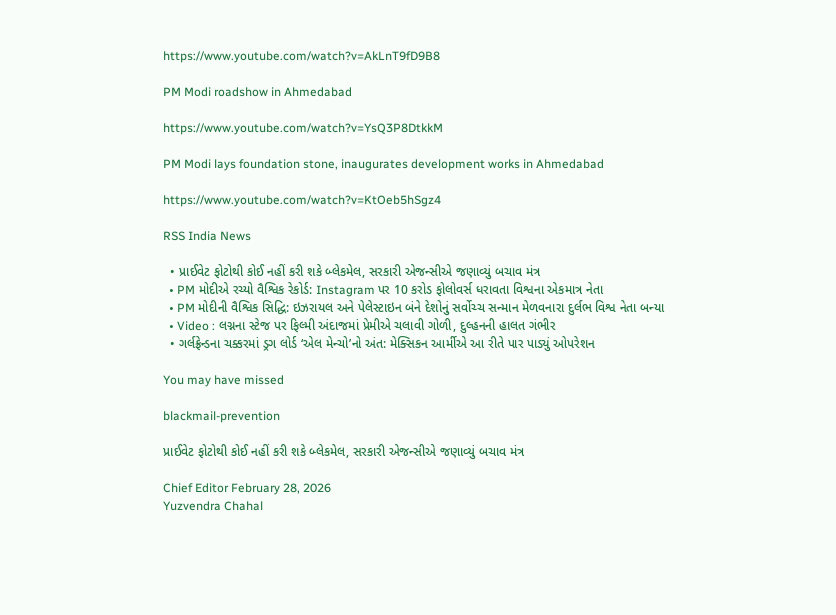https://www.youtube.com/watch?v=AkLnT9fD9B8

PM Modi roadshow in Ahmedabad

https://www.youtube.com/watch?v=YsQ3P8DtkkM

PM Modi lays foundation stone, inaugurates development works in Ahmedabad

https://www.youtube.com/watch?v=KtOeb5hSgz4

RSS India News

  • પ્રાઈવેટ ફોટોથી કોઈ નહીં કરી શકે બ્લેકમેલ, સરકારી એજન્સીએ જણાવ્યું બચાવ મંત્ર
  • PM મોદીએ રચ્યો વૈશ્વિક રેકોર્ડ: Instagram પર 10 કરોડ ફોલોવર્સ ધરાવતા વિશ્વના એકમાત્ર નેતા
  • PM મોદીની વૈશ્વિક સિદ્ધિ: ઇઝરાયલ અને પેલેસ્ટાઇન બંને દેશોનું સર્વોચ્ચ સન્માન મેળવનારા દુર્લભ વિશ્વ નેતા બન્યા
  • Video : લગ્નના સ્ટેજ પર ફિલ્મી અંદાજમાં પ્રેમીએ ચલાવી ગોળી, દુલ્હનની હાલત ગંભીર
  • ગર્લફ્રેન્ડના ચક્કરમાં ડ્રગ લોર્ડ ‘એલ મેન્ચો’નો અંત: મેક્સિકન આર્મીએ આ રીતે પાર પાડ્યું ઓપરેશન

You may have missed

blackmail-prevention

પ્રાઈવેટ ફોટોથી કોઈ નહીં કરી શકે બ્લેકમેલ, સરકારી એજન્સીએ જણાવ્યું બચાવ મંત્ર

Chief Editor February 28, 2026
Yuzvendra Chahal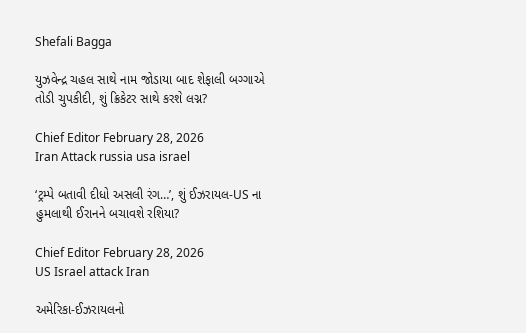Shefali Bagga

યુઝવેન્દ્ર ચહલ સાથે નામ જોડાયા બાદ શેફાલી બગ્ગાએ તોડી ચુપકીદી, શું ક્રિકેટર સાથે કરશે લગ્ન?

Chief Editor February 28, 2026
Iran Attack russia usa israel

‘ટ્રમ્પે બતાવી દીધો અસલી રંગ…’, શું ઈઝરાયલ-US ના હુમલાથી ઈરાનને બચાવશે રશિયા?

Chief Editor February 28, 2026
US Israel attack Iran

અમેરિકા-ઈઝરાયલનો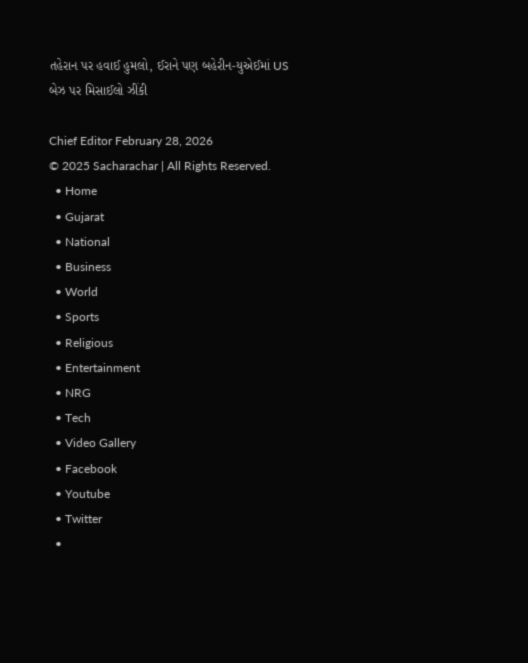તહેરાન પર હવાઈ હુમલો, ઈરાને પણ બહેરીન-યુએઈમાં US બેઝ પર મિસાઈલો ઝીંકી

Chief Editor February 28, 2026
© 2025 Sacharachar | All Rights Reserved.
  • Home
  • Gujarat
  • National
  • Business
  • World
  • Sports
  • Religious
  • Entertainment
  • NRG
  • Tech
  • Video Gallery
  • Facebook
  • Youtube
  • Twitter
  •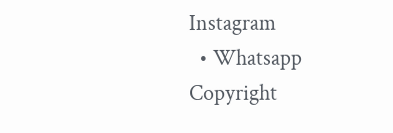Instagram
  • Whatsapp
Copyright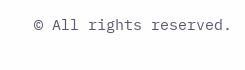© All rights reserved.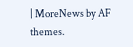| MoreNews by AF themes.